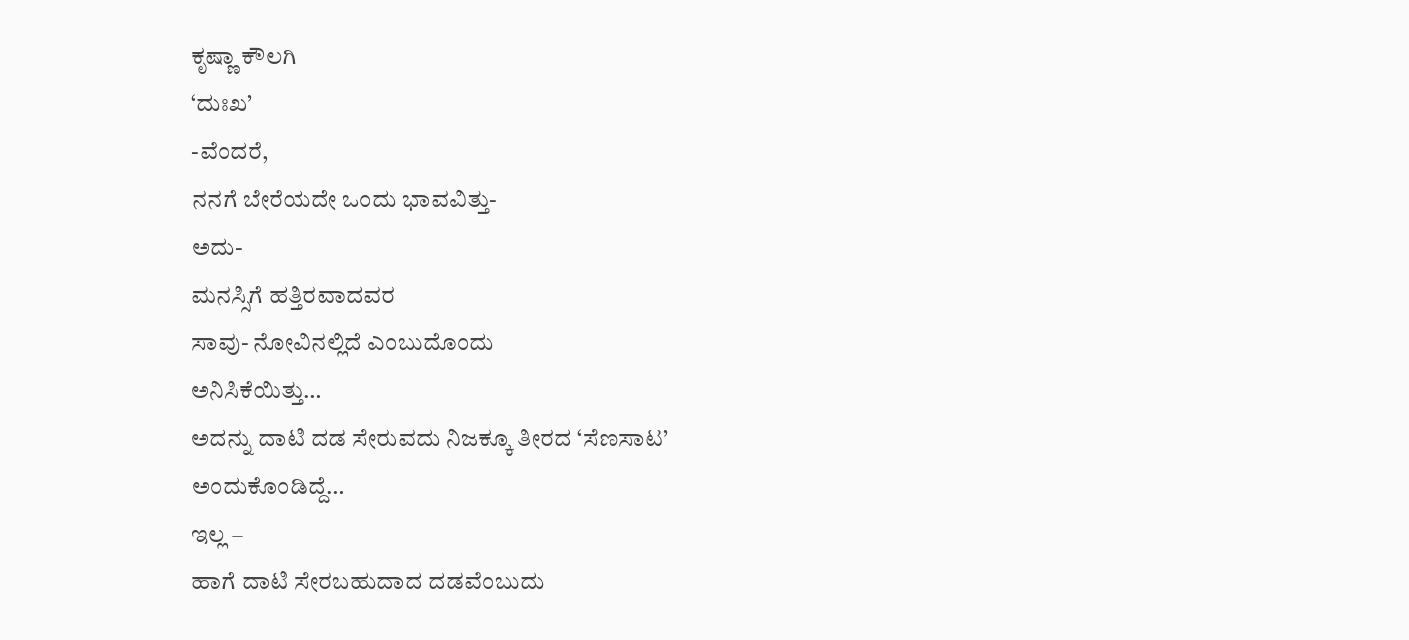ಕೃಷ್ಣಾ ಕೌಲಗಿ
‘ದುಃಖ’
-ವೆಂದರೆ,
ನನಗೆ ಬೇರೆಯದೇ ಒಂದು ಭಾವವಿತ್ತು-
ಅದು-
ಮನಸ್ಸಿಗೆ ಹತ್ತಿರವಾದವರ
ಸಾವು- ನೋವಿನಲ್ಲಿದೆ ಎಂಬುದೊಂದು
ಅನಿಸಿಕೆಯಿತ್ತು…
ಅದನ್ನು ದಾಟಿ ದಡ ಸೇರುವದು ನಿಜಕ್ಕೂ ತೀರದ ‘ಸೆಣಸಾಟ’
ಅಂದುಕೊಂಡಿದ್ದೆ…
ಇಲ್ಲ –
ಹಾಗೆ ದಾಟಿ ಸೇರಬಹುದಾದ ದಡವೆಂಬುದು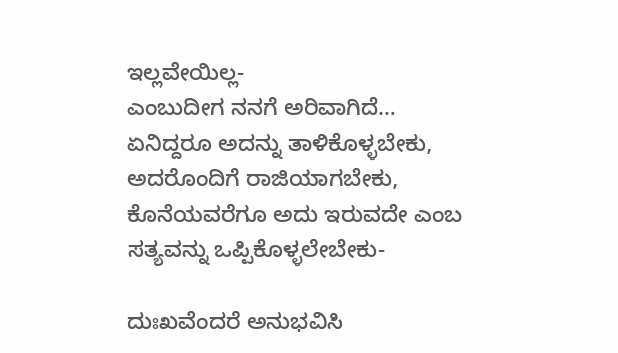ಇಲ್ಲವೇಯಿಲ್ಲ-
ಎಂಬುದೀಗ ನನಗೆ ಅರಿವಾಗಿದೆ…
ಏನಿದ್ದರೂ ಅದನ್ನು ತಾಳಿಕೊಳ್ಳಬೇಕು,
ಅದರೊಂದಿಗೆ ರಾಜಿಯಾಗಬೇಕು,
ಕೊನೆಯವರೆಗೂ ಅದು ಇರುವದೇ ಎಂಬ ಸತ್ಯವನ್ನು ಒಪ್ಪಿಕೊಳ್ಳಲೇಬೇಕು-

ದುಃಖವೆಂದರೆ ಅನುಭವಿಸಿ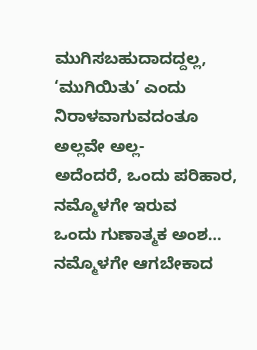ಮುಗಿಸಬಹುದಾದದ್ದಲ್ಲ,
‘ಮುಗಿಯಿತು’ ಎಂದು ನಿರಾಳವಾಗುವದಂತೂ ಅಲ್ಲವೇ ಅಲ್ಲ-
ಅದೆಂದರೆ, ಒಂದು ಪರಿಹಾರ,
ನಮ್ಮೊಳಗೇ ಇರುವ
ಒಂದು ಗುಣಾತ್ಮಕ ಅಂಶ…
ನಮ್ಮೊಳಗೇ ಆಗಬೇಕಾದ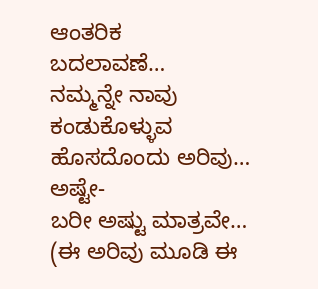ಆಂತರಿಕ
ಬದಲಾವಣೆ…
ನಮ್ಮನ್ನೇ ನಾವು ಕಂಡುಕೊಳ್ಳುವ ಹೊಸದೊಂದು ಅರಿವು…
ಅಷ್ಟೇ-
ಬರೀ ಅಷ್ಟು ಮಾತ್ರವೇ…
(ಈ ಅರಿವು ಮೂಡಿ ಈ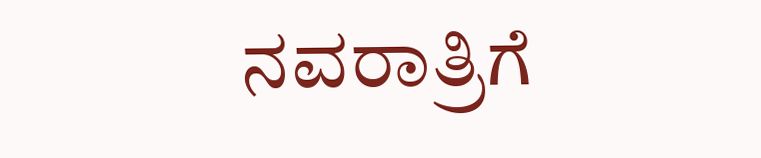ನವರಾತ್ರಿಗೆ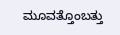ಮೂವತ್ತೊಂಬತ್ತು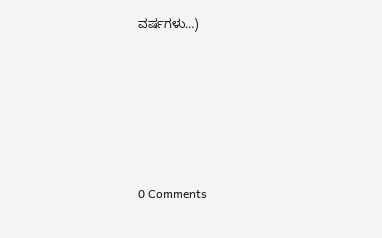ವರ್ಷಗಳು…)






0 Comments